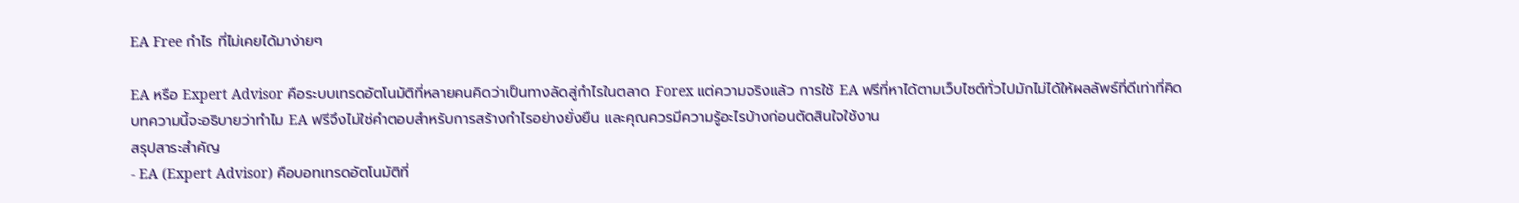EA Free กำไร ที่ไม่เคยได้มาง่ายๆ

EA หรือ Expert Advisor คือระบบเทรดอัตโนมัติที่หลายคนคิดว่าเป็นทางลัดสู่กำไรในตลาด Forex แต่ความจริงแล้ว การใช้ EA ฟรีที่หาได้ตามเว็บไซต์ทั่วไปมักไม่ได้ให้ผลลัพธ์ที่ดีเท่าที่คิด บทความนี้จะอธิบายว่าทำไม EA ฟรีจึงไม่ใช่คำตอบสำหรับการสร้างกำไรอย่างยั่งยืน และคุณควรมีความรู้อะไรบ้างก่อนตัดสินใจใช้งาน
สรุปสาระสำคัญ
- EA (Expert Advisor) คือบอทเทรดอัตโนมัติที่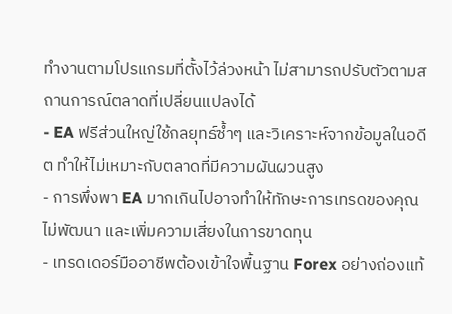ทำงานตามโปรแกรมที่ตั้งไว้ล่วงหน้า ไม่สามารถปรับตัวตามสถานการณ์ตลาดที่เปลี่ยนแปลงได้
- EA ฟรีส่วนใหญ่ใช้กลยุทธ์ซ้ำๆ และวิเคราะห์จากข้อมูลในอดีต ทำให้ไม่เหมาะกับตลาดที่มีความผันผวนสูง
- การพึ่งพา EA มากเกินไปอาจทำให้ทักษะการเทรดของคุณไม่พัฒนา และเพิ่มความเสี่ยงในการขาดทุน
- เทรดเดอร์มืออาชีพต้องเข้าใจพื้นฐาน Forex อย่างถ่องแท้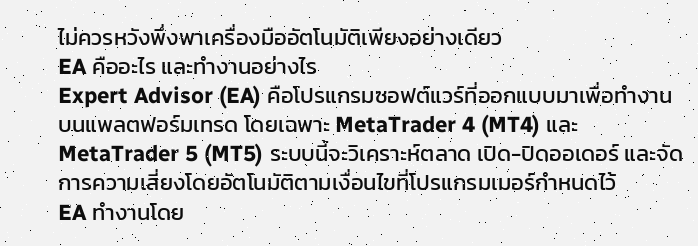ไม่ควรหวังพึ่งพาเครื่องมืออัตโนมัติเพียงอย่างเดียว
EA คืออะไร และทำงานอย่างไร
Expert Advisor (EA) คือโปรแกรมซอฟต์แวร์ที่ออกแบบมาเพื่อทำงานบนแพลตฟอร์มเทรด โดยเฉพาะ MetaTrader 4 (MT4) และ MetaTrader 5 (MT5) ระบบนี้จะวิเคราะห์ตลาด เปิด-ปิดออเดอร์ และจัดการความเสี่ยงโดยอัตโนมัติตามเงื่อนไขที่โปรแกรมเมอร์กำหนดไว้
EA ทำงานโดย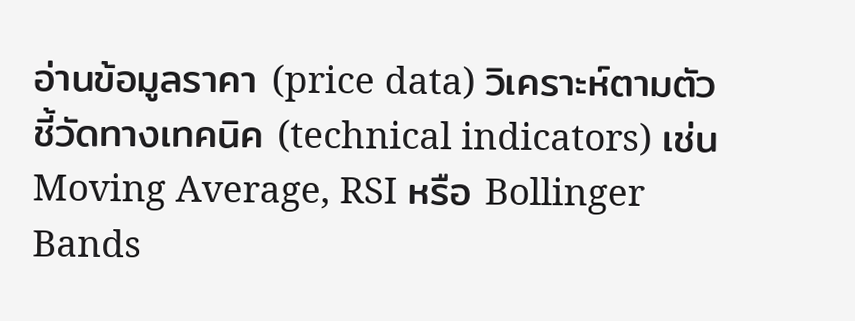อ่านข้อมูลราคา (price data) วิเคราะห์ตามตัวชี้วัดทางเทคนิค (technical indicators) เช่น Moving Average, RSI หรือ Bollinger Bands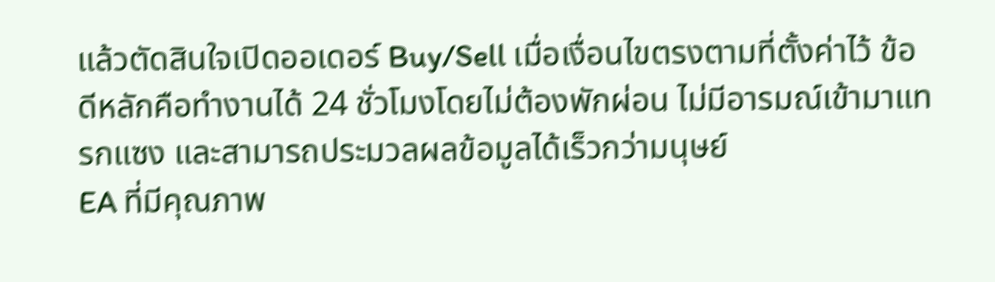แล้วตัดสินใจเปิดออเดอร์ Buy/Sell เมื่อเงื่อนไขตรงตามที่ตั้งค่าไว้ ข้อดีหลักคือทำงานได้ 24 ชั่วโมงโดยไม่ต้องพักผ่อน ไม่มีอารมณ์เข้ามาแทรกแซง และสามารถประมวลผลข้อมูลได้เร็วกว่ามนุษย์
EA ที่มีคุณภาพ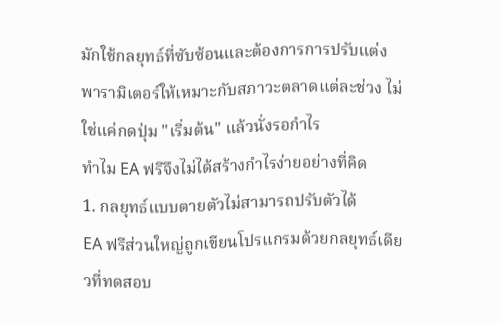มักใช้กลยุทธ์ที่ซับซ้อนและต้องการการปรับแต่งพารามิเตอร์ให้เหมาะกับสภาวะตลาดแต่ละช่วง ไม่ใช่แค่กดปุ่ม "เริ่มต้น" แล้วนั่งรอกำไร
ทำไม EA ฟรีจึงไม่ได้สร้างกำไรง่ายอย่างที่คิด
1. กลยุทธ์แบบตายตัวไม่สามารถปรับตัวได้
EA ฟรีส่วนใหญ่ถูกเขียนโปรแกรมด้วยกลยุทธ์เดียวที่ทดสอบ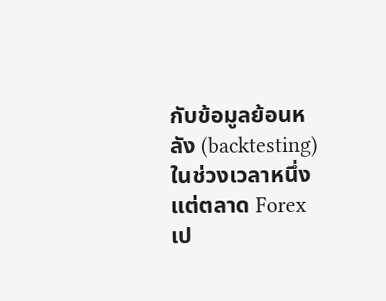กับข้อมูลย้อนหลัง (backtesting) ในช่วงเวลาหนึ่ง แต่ตลาด Forex เป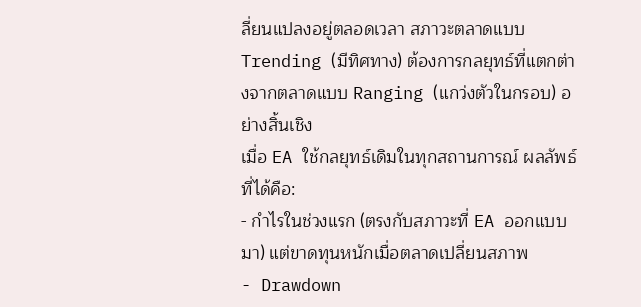ลี่ยนแปลงอยู่ตลอดเวลา สภาวะตลาดแบบ Trending (มีทิศทาง) ต้องการกลยุทธ์ที่แตกต่างจากตลาดแบบ Ranging (แกว่งตัวในกรอบ) อย่างสิ้นเชิง
เมื่อ EA ใช้กลยุทธ์เดิมในทุกสถานการณ์ ผลลัพธ์ที่ได้คือ:
- กำไรในช่วงแรก (ตรงกับสภาวะที่ EA ออกแบบมา) แต่ขาดทุนหนักเมื่อตลาดเปลี่ยนสภาพ
- Drawdown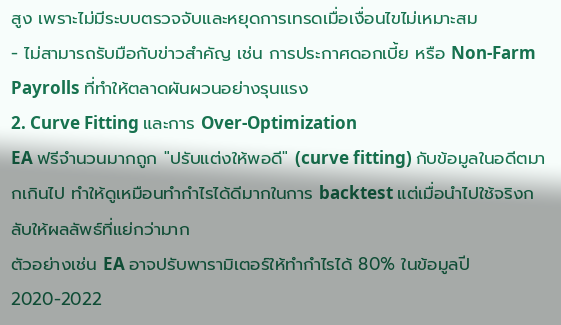สูง เพราะไม่มีระบบตรวจจับและหยุดการเทรดเมื่อเงื่อนไขไม่เหมาะสม
- ไม่สามารถรับมือกับข่าวสำคัญ เช่น การประกาศดอกเบี้ย หรือ Non-Farm Payrolls ที่ทำให้ตลาดผันผวนอย่างรุนแรง
2. Curve Fitting และการ Over-Optimization
EA ฟรีจำนวนมากถูก "ปรับแต่งให้พอดี" (curve fitting) กับข้อมูลในอดีตมากเกินไป ทำให้ดูเหมือนทำกำไรได้ดีมากในการ backtest แต่เมื่อนำไปใช้จริงกลับให้ผลลัพธ์ที่แย่กว่ามาก
ตัวอย่างเช่น EA อาจปรับพารามิเตอร์ให้ทำกำไรได้ 80% ในข้อมูลปี 2020-2022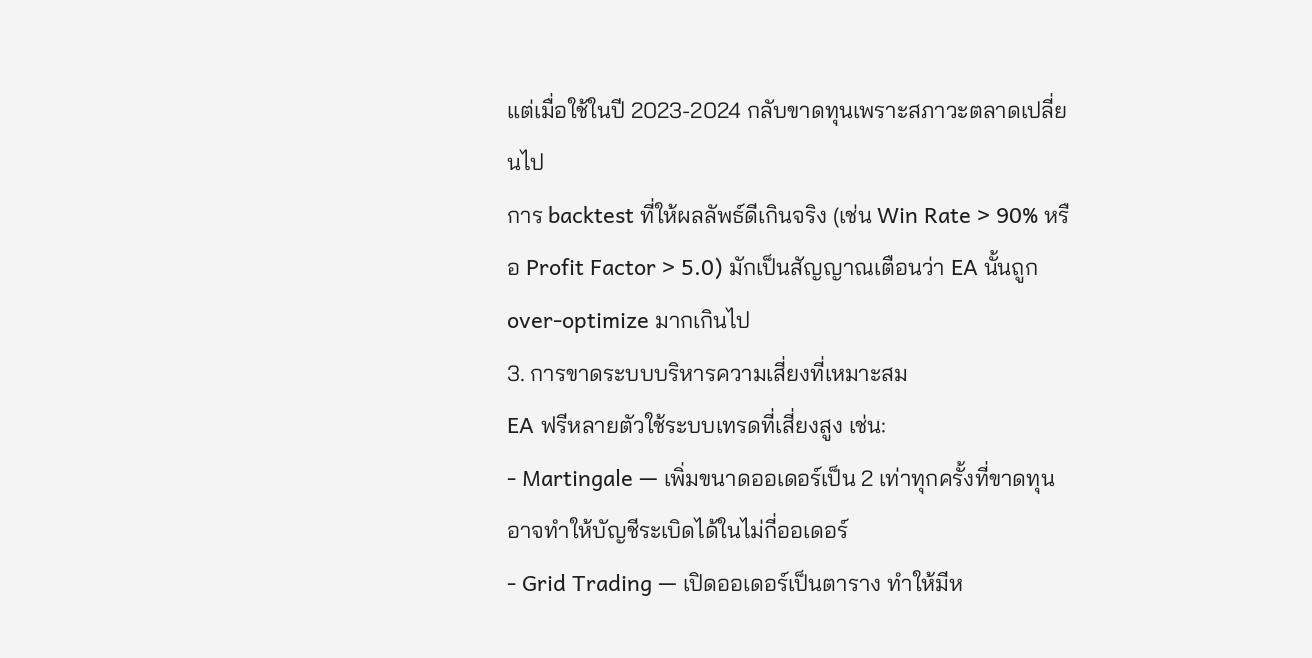แต่เมื่อใช้ในปี 2023-2024 กลับขาดทุนเพราะสภาวะตลาดเปลี่ยนไป
การ backtest ที่ให้ผลลัพธ์ดีเกินจริง (เช่น Win Rate > 90% หรือ Profit Factor > 5.0) มักเป็นสัญญาณเตือนว่า EA นั้นถูก over-optimize มากเกินไป
3. การขาดระบบบริหารความเสี่ยงที่เหมาะสม
EA ฟรีหลายตัวใช้ระบบเทรดที่เสี่ยงสูง เช่น:
- Martingale — เพิ่มขนาดออเดอร์เป็น 2 เท่าทุกครั้งที่ขาดทุน อาจทำให้บัญชีระเบิดได้ในไม่กี่ออเดอร์
- Grid Trading — เปิดออเดอร์เป็นตาราง ทำให้มีห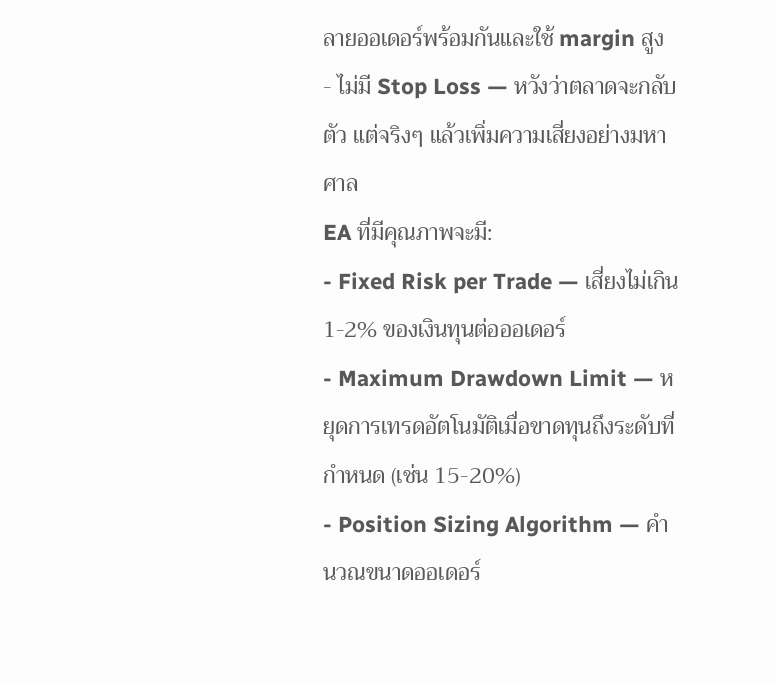ลายออเดอร์พร้อมกันและใช้ margin สูง
- ไม่มี Stop Loss — หวังว่าตลาดจะกลับตัว แต่จริงๆ แล้วเพิ่มความเสี่ยงอย่างมหาศาล
EA ที่มีคุณภาพจะมี:
- Fixed Risk per Trade — เสี่ยงไม่เกิน 1-2% ของเงินทุนต่อออเดอร์
- Maximum Drawdown Limit — หยุดการเทรดอัตโนมัติเมื่อขาดทุนถึงระดับที่กำหนด (เช่น 15-20%)
- Position Sizing Algorithm — คำนวณขนาดออเดอร์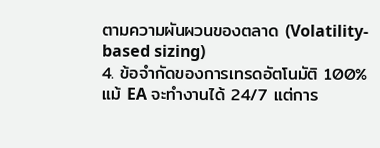ตามความผันผวนของตลาด (Volatility-based sizing)
4. ข้อจำกัดของการเทรดอัตโนมัติ 100%
แม้ EA จะทำงานได้ 24/7 แต่การ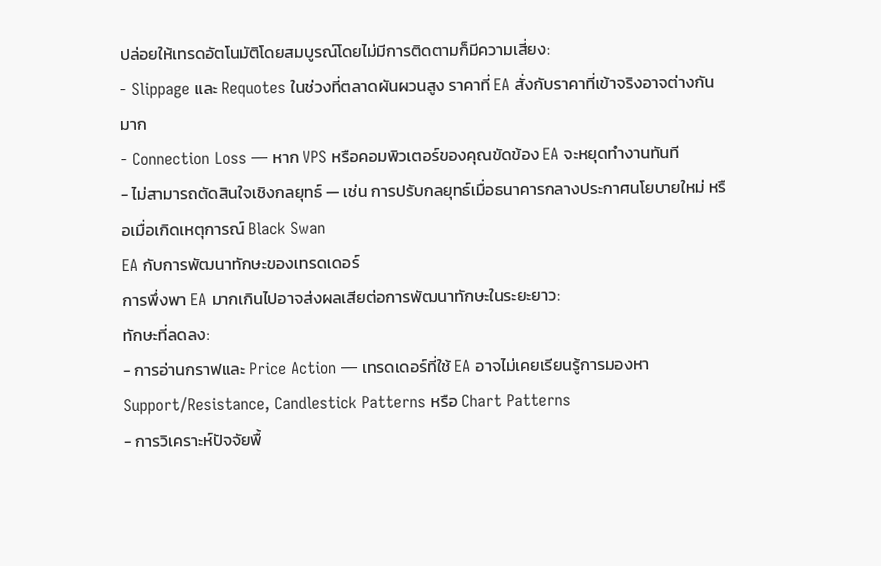ปล่อยให้เทรดอัตโนมัติโดยสมบูรณ์โดยไม่มีการติดตามก็มีความเสี่ยง:
- Slippage และ Requotes ในช่วงที่ตลาดผันผวนสูง ราคาที่ EA สั่งกับราคาที่เข้าจริงอาจต่างกันมาก
- Connection Loss — หาก VPS หรือคอมพิวเตอร์ของคุณขัดข้อง EA จะหยุดทำงานทันที
- ไม่สามารถตัดสินใจเชิงกลยุทธ์ — เช่น การปรับกลยุทธ์เมื่อธนาคารกลางประกาศนโยบายใหม่ หรือเมื่อเกิดเหตุการณ์ Black Swan
EA กับการพัฒนาทักษะของเทรดเดอร์
การพึ่งพา EA มากเกินไปอาจส่งผลเสียต่อการพัฒนาทักษะในระยะยาว:
ทักษะที่ลดลง:
- การอ่านกราฟและ Price Action — เทรดเดอร์ที่ใช้ EA อาจไม่เคยเรียนรู้การมองหา Support/Resistance, Candlestick Patterns หรือ Chart Patterns
- การวิเคราะห์ปัจจัยพื้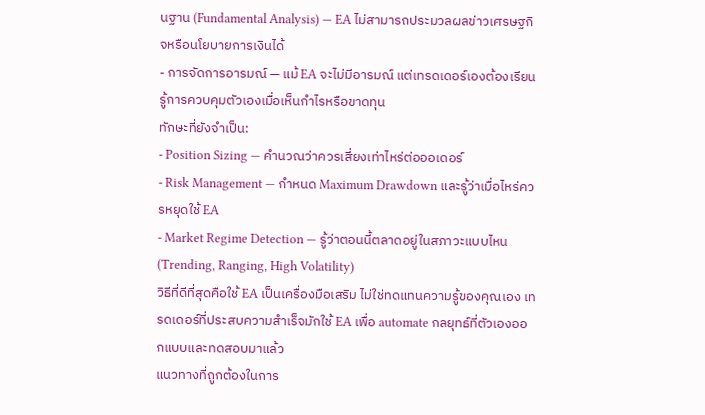นฐาน (Fundamental Analysis) — EA ไม่สามารถประมวลผลข่าวเศรษฐกิจหรือนโยบายการเงินได้
- การจัดการอารมณ์ — แม้ EA จะไม่มีอารมณ์ แต่เทรดเดอร์เองต้องเรียนรู้การควบคุมตัวเองเมื่อเห็นกำไรหรือขาดทุน
ทักษะที่ยังจำเป็น:
- Position Sizing — คำนวณว่าควรเสี่ยงเท่าไหร่ต่อออเดอร์
- Risk Management — กำหนด Maximum Drawdown และรู้ว่าเมื่อไหร่ควรหยุดใช้ EA
- Market Regime Detection — รู้ว่าตอนนี้ตลาดอยู่ในสภาวะแบบไหน (Trending, Ranging, High Volatility)
วิธีที่ดีที่สุดคือใช้ EA เป็นเครื่องมือเสริม ไม่ใช่ทดแทนความรู้ของคุณเอง เทรดเดอร์ที่ประสบความสำเร็จมักใช้ EA เพื่อ automate กลยุทธ์ที่ตัวเองออกแบบและทดสอบมาแล้ว
แนวทางที่ถูกต้องในการ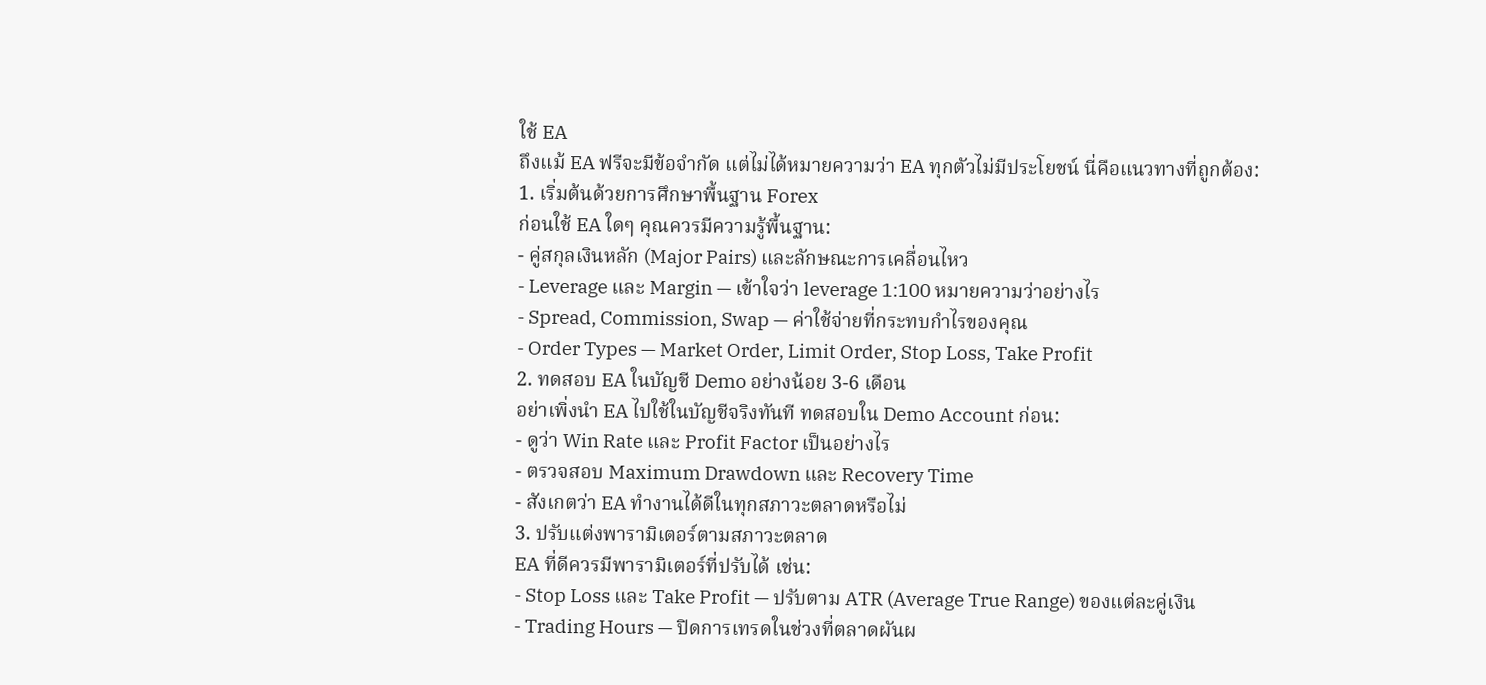ใช้ EA
ถึงแม้ EA ฟรีจะมีข้อจำกัด แต่ไม่ได้หมายความว่า EA ทุกตัวไม่มีประโยชน์ นี่คือแนวทางที่ถูกต้อง:
1. เริ่มต้นด้วยการศึกษาพื้นฐาน Forex
ก่อนใช้ EA ใดๆ คุณควรมีความรู้พื้นฐาน:
- คู่สกุลเงินหลัก (Major Pairs) และลักษณะการเคลื่อนไหว
- Leverage และ Margin — เข้าใจว่า leverage 1:100 หมายความว่าอย่างไร
- Spread, Commission, Swap — ค่าใช้จ่ายที่กระทบกำไรของคุณ
- Order Types — Market Order, Limit Order, Stop Loss, Take Profit
2. ทดสอบ EA ในบัญชี Demo อย่างน้อย 3-6 เดือน
อย่าเพิ่งนำ EA ไปใช้ในบัญชีจริงทันที ทดสอบใน Demo Account ก่อน:
- ดูว่า Win Rate และ Profit Factor เป็นอย่างไร
- ตรวจสอบ Maximum Drawdown และ Recovery Time
- สังเกตว่า EA ทำงานได้ดีในทุกสภาวะตลาดหรือไม่
3. ปรับแต่งพารามิเตอร์ตามสภาวะตลาด
EA ที่ดีควรมีพารามิเตอร์ที่ปรับได้ เช่น:
- Stop Loss และ Take Profit — ปรับตาม ATR (Average True Range) ของแต่ละคู่เงิน
- Trading Hours — ปิดการเทรดในช่วงที่ตลาดผันผ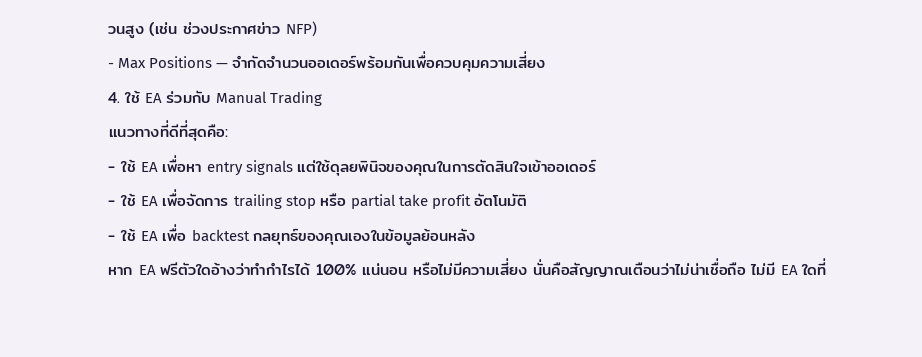วนสูง (เช่น ช่วงประกาศข่าว NFP)
- Max Positions — จำกัดจำนวนออเดอร์พร้อมกันเพื่อควบคุมความเสี่ยง
4. ใช้ EA ร่วมกับ Manual Trading
แนวทางที่ดีที่สุดคือ:
- ใช้ EA เพื่อหา entry signals แต่ใช้ดุลยพินิจของคุณในการตัดสินใจเข้าออเดอร์
- ใช้ EA เพื่อจัดการ trailing stop หรือ partial take profit อัตโนมัติ
- ใช้ EA เพื่อ backtest กลยุทธ์ของคุณเองในข้อมูลย้อนหลัง
หาก EA ฟรีตัวใดอ้างว่าทำกำไรได้ 100% แน่นอน หรือไม่มีความเสี่ยง นั่นคือสัญญาณเตือนว่าไม่น่าเชื่อถือ ไม่มี EA ใดที่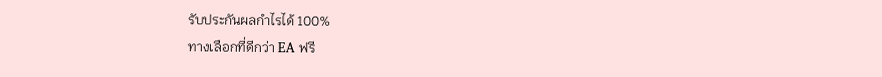รับประกันผลกำไรได้ 100%
ทางเลือกที่ดีกว่า EA ฟรี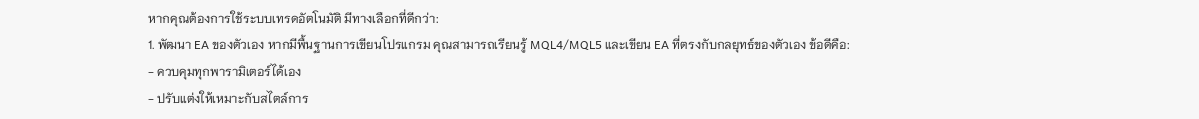หากคุณต้องการใช้ระบบเทรดอัตโนมัติ มีทางเลือกที่ดีกว่า:
1. พัฒนา EA ของตัวเอง หากมีพื้นฐานการเขียนโปรแกรม คุณสามารถเรียนรู้ MQL4/MQL5 และเขียน EA ที่ตรงกับกลยุทธ์ของตัวเอง ข้อดีคือ:
- ควบคุมทุกพารามิเตอร์ได้เอง
- ปรับแต่งให้เหมาะกับสไตล์การ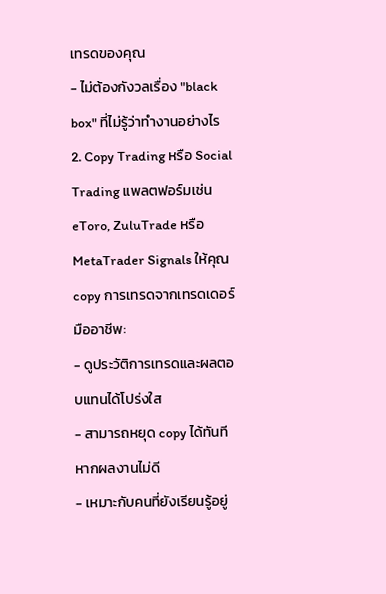เทรดของคุณ
- ไม่ต้องกังวลเรื่อง "black box" ที่ไม่รู้ว่าทำงานอย่างไร
2. Copy Trading หรือ Social Trading แพลตฟอร์มเช่น eToro, ZuluTrade หรือ MetaTrader Signals ให้คุณ copy การเทรดจากเทรดเดอร์มืออาชีพ:
- ดูประวัติการเทรดและผลตอบแทนได้โปร่งใส
- สามารถหยุด copy ได้ทันทีหากผลงานไม่ดี
- เหมาะกับคนที่ยังเรียนรู้อยู่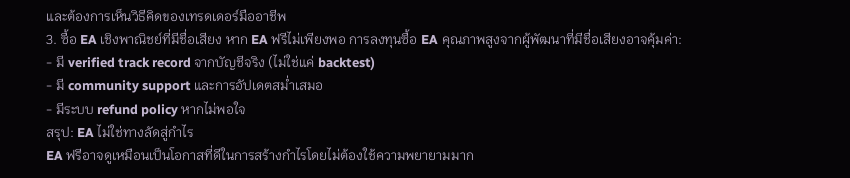และต้องการเห็นวิธีคิดของเทรดเดอร์มืออาชีพ
3. ซื้อ EA เชิงพาณิชย์ที่มีชื่อเสียง หาก EA ฟรีไม่เพียงพอ การลงทุนซื้อ EA คุณภาพสูงจากผู้พัฒนาที่มีชื่อเสียงอาจคุ้มค่า:
- มี verified track record จากบัญชีจริง (ไม่ใช่แค่ backtest)
- มี community support และการอัปเดตสม่ำเสมอ
- มีระบบ refund policy หากไม่พอใจ
สรุป: EA ไม่ใช่ทางลัดสู่กำไร
EA ฟรีอาจดูเหมือนเป็นโอกาสที่ดีในการสร้างกำไรโดยไม่ต้องใช้ความพยายามมาก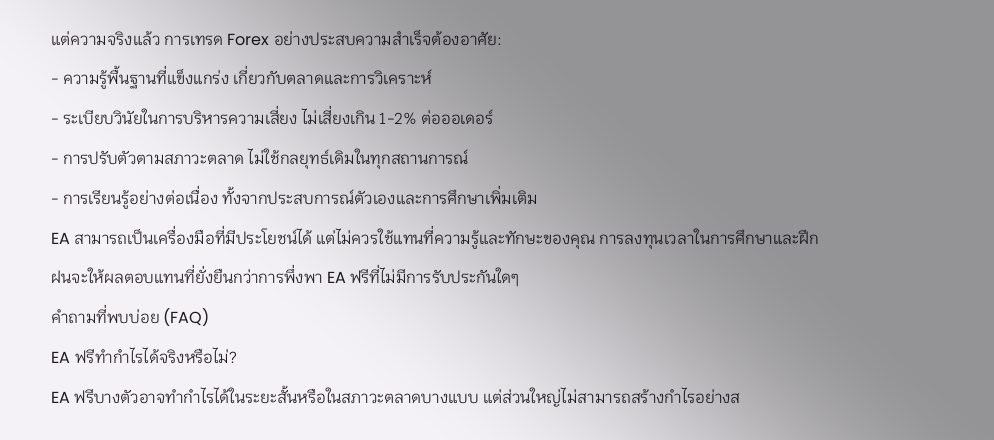แต่ความจริงแล้ว การเทรด Forex อย่างประสบความสำเร็จต้องอาศัย:
- ความรู้พื้นฐานที่แข็งแกร่ง เกี่ยวกับตลาดและการวิเคราะห์
- ระเบียบวินัยในการบริหารความเสี่ยง ไม่เสี่ยงเกิน 1-2% ต่อออเดอร์
- การปรับตัวตามสภาวะตลาด ไม่ใช้กลยุทธ์เดิมในทุกสถานการณ์
- การเรียนรู้อย่างต่อเนื่อง ทั้งจากประสบการณ์ตัวเองและการศึกษาเพิ่มเติม
EA สามารถเป็นเครื่องมือที่มีประโยชน์ได้ แต่ไม่ควรใช้แทนที่ความรู้และทักษะของคุณ การลงทุนเวลาในการศึกษาและฝึกฝนจะให้ผลตอบแทนที่ยั่งยืนกว่าการพึ่งพา EA ฟรีที่ไม่มีการรับประกันใดๆ
คำถามที่พบบ่อย (FAQ)
EA ฟรีทำกำไรได้จริงหรือไม่?
EA ฟรีบางตัวอาจทำกำไรได้ในระยะสั้นหรือในสภาวะตลาดบางแบบ แต่ส่วนใหญ่ไม่สามารถสร้างกำไรอย่างส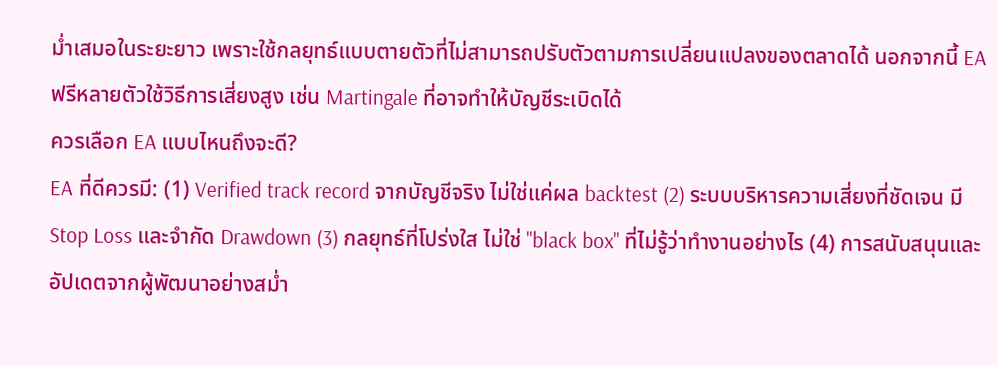ม่ำเสมอในระยะยาว เพราะใช้กลยุทธ์แบบตายตัวที่ไม่สามารถปรับตัวตามการเปลี่ยนแปลงของตลาดได้ นอกจากนี้ EA ฟรีหลายตัวใช้วิธีการเสี่ยงสูง เช่น Martingale ที่อาจทำให้บัญชีระเบิดได้
ควรเลือก EA แบบไหนถึงจะดี?
EA ที่ดีควรมี: (1) Verified track record จากบัญชีจริง ไม่ใช่แค่ผล backtest (2) ระบบบริหารความเสี่ยงที่ชัดเจน มี Stop Loss และจำกัด Drawdown (3) กลยุทธ์ที่โปร่งใส ไม่ใช่ "black box" ที่ไม่รู้ว่าทำงานอย่างไร (4) การสนับสนุนและอัปเดตจากผู้พัฒนาอย่างสม่ำ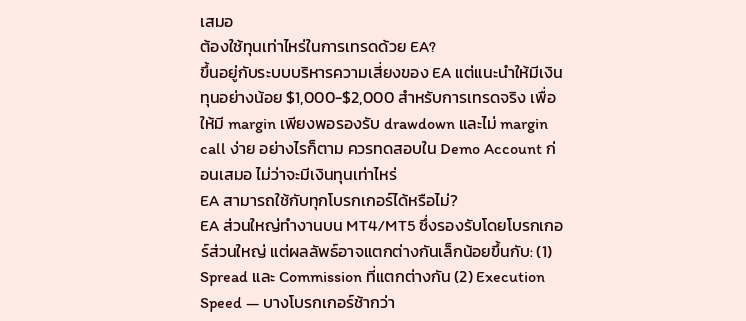เสมอ
ต้องใช้ทุนเท่าไหร่ในการเทรดด้วย EA?
ขึ้นอยู่กับระบบบริหารความเสี่ยงของ EA แต่แนะนำให้มีเงินทุนอย่างน้อย $1,000-$2,000 สำหรับการเทรดจริง เพื่อให้มี margin เพียงพอรองรับ drawdown และไม่ margin call ง่าย อย่างไรก็ตาม ควรทดสอบใน Demo Account ก่อนเสมอ ไม่ว่าจะมีเงินทุนเท่าไหร่
EA สามารถใช้กับทุกโบรกเกอร์ได้หรือไม่?
EA ส่วนใหญ่ทำงานบน MT4/MT5 ซึ่งรองรับโดยโบรกเกอร์ส่วนใหญ่ แต่ผลลัพธ์อาจแตกต่างกันเล็กน้อยขึ้นกับ: (1) Spread และ Commission ที่แตกต่างกัน (2) Execution Speed — บางโบรกเกอร์ช้ากว่า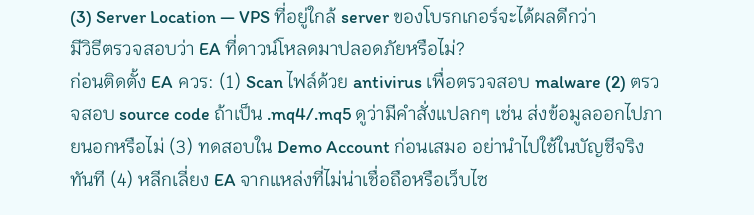(3) Server Location — VPS ที่อยู่ใกล้ server ของโบรกเกอร์จะได้ผลดีกว่า
มีวิธีตรวจสอบว่า EA ที่ดาวน์โหลดมาปลอดภัยหรือไม่?
ก่อนติดตั้ง EA ควร: (1) Scan ไฟล์ด้วย antivirus เพื่อตรวจสอบ malware (2) ตรวจสอบ source code ถ้าเป็น .mq4/.mq5 ดูว่ามีคำสั่งแปลกๆ เช่น ส่งข้อมูลออกไปภายนอกหรือไม่ (3) ทดสอบใน Demo Account ก่อนเสมอ อย่านำไปใช้ในบัญชีจริงทันที (4) หลีกเลี่ยง EA จากแหล่งที่ไม่น่าเชื่อถือหรือเว็บไซ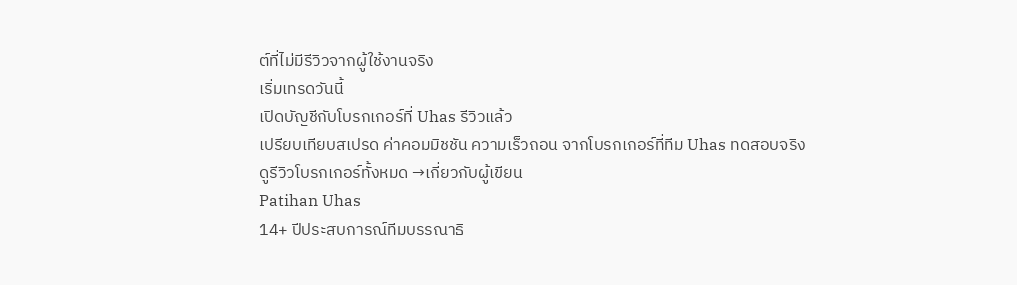ต์ที่ไม่มีรีวิวจากผู้ใช้งานจริง
เริ่มเทรดวันนี้
เปิดบัญชีกับโบรกเกอร์ที่ Uhas รีวิวแล้ว
เปรียบเทียบสเปรด ค่าคอมมิชชัน ความเร็วถอน จากโบรกเกอร์ที่ทีม Uhas ทดสอบจริง
ดูรีวิวโบรกเกอร์ทั้งหมด →เกี่ยวกับผู้เขียน
Patihan Uhas
14+ ปีประสบการณ์ทีมบรรณาธิ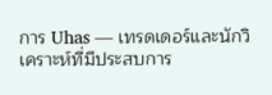การ Uhas — เทรดเดอร์และนักวิเคราะห์ที่มีประสบการ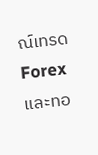ณ์เทรด Forex และทอ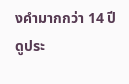งคำมากกว่า 14 ปี
ดูประ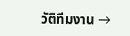วัติทีมงาน →